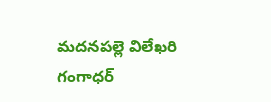మదనపల్లె విలేఖరి గంగాధర్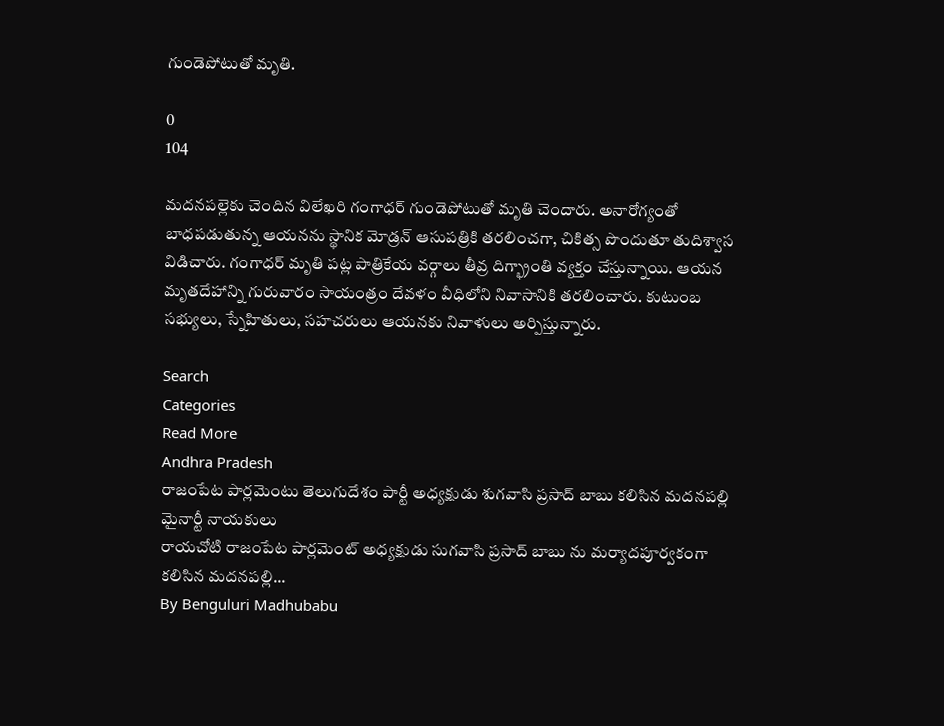గుండెపోటుతో మృతి.

0
104

మదనపల్లెకు చెందిన విలేఖరి గంగాధర్ గుండెపోటుతో మృతి చెందారు. అనారోగ్యంతో బాధపడుతున్న ఆయనను స్థానిక మోడ్రన్ ఆసుపత్రికి తరలించగా, చికిత్స పొందుతూ తుదిశ్వాస విడిచారు. గంగాధర్ మృతి పట్ల పాత్రికేయ వర్గాలు తీవ్ర దిగ్భ్రాంతి వ్యక్తం చేస్తున్నాయి. ఆయన మృతదేహాన్ని గురువారం సాయంత్రం దేవళం వీధిలోని నివాసానికి తరలించారు. కుటుంబ సభ్యులు, స్నేహితులు, సహచరులు ఆయనకు నివాళులు అర్పిస్తున్నారు.

Search
Categories
Read More
Andhra Pradesh
రాజంపేట పార్లమెంటు తెలుగుదేశం పార్టీ అధ్యక్షుడు శుగవాసి ప్రసాద్ బాబు కలిసిన మదనపల్లి మైనార్టీ నాయకులు
రాయచోటి రాజంపేట పార్లమెంట్ అధ్యక్షుడు సుగవాసి ప్రసాద్ బాబు ను మర్యాదపూర్వకంగా కలిసిన మదనపల్లి...
By Benguluri Madhubabu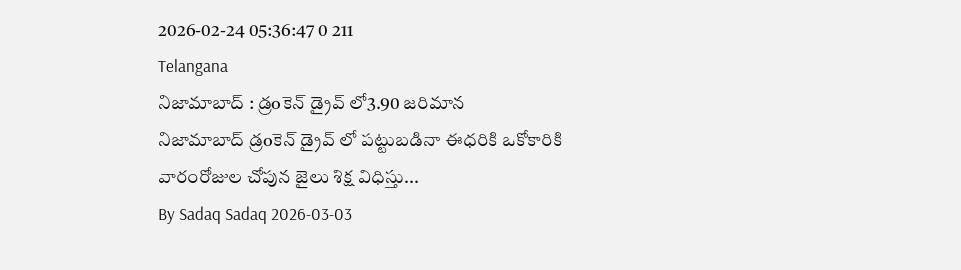2026-02-24 05:36:47 0 211
Telangana
నిజామాబాద్ : డ్రoకెన్ డ్రైవ్ లో3.90 జరిమాన
నిజామాబాద్ డ్రoకెన్ డ్రైవ్ లో పట్టుబడినా ఈధరికి ఒకోకారికి వారంరోజుల చోపున జైలు శిక్ష విధిస్తు...
By Sadaq Sadaq 2026-03-03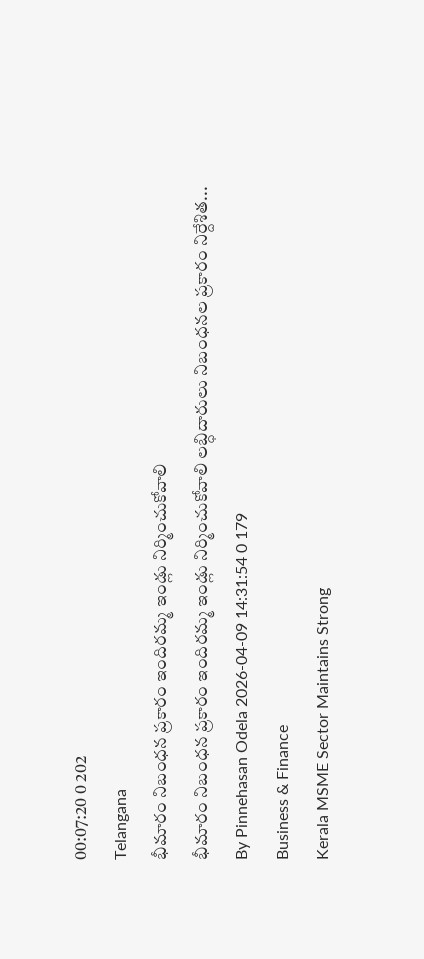00:07:20 0 202
Telangana
భీమారం నిబంధన ప్రకారం ఇందిరమ్మ ఇండ్లు నిర్మించుకోవాలి
భీమారం నిబంధన ప్రకారం ఇందిరమ్మ ఇండ్లు నిర్మించుకోవాలి లబ్ధిదారులు నిబంధనల ప్రకారం నిర్దేశిత...
By Pinnehasan Odela 2026-04-09 14:31:54 0 179
Business & Finance
Kerala MSME Sector Maintains Strong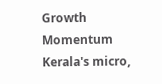Growth Momentum
Kerala's micro,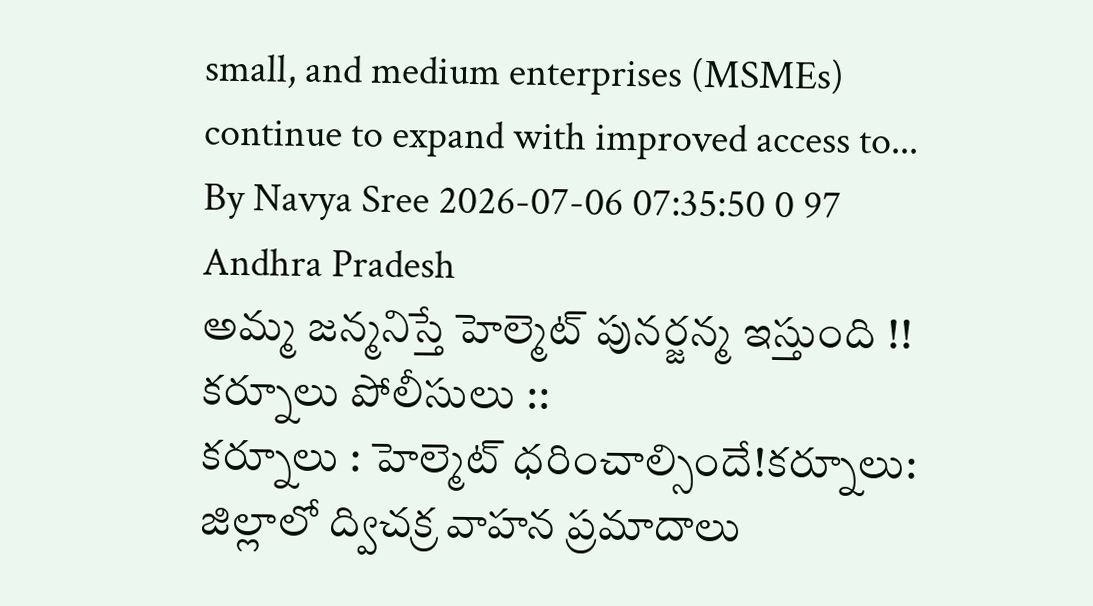small, and medium enterprises (MSMEs) continue to expand with improved access to...
By Navya Sree 2026-07-06 07:35:50 0 97
Andhra Pradesh
అమ్మ జన్మనిస్తే హెల్మెట్ పునర్జన్మ ఇస్తుంది !! కర్నూలు పోలీసులు ::
కర్నూలు : హెల్మెట్ ధరించాల్సిందే!కర్నూలు: జిల్లాలో ద్విచక్ర వాహన ప్రమాదాలు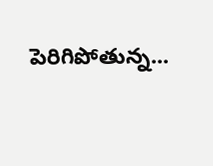పెరిగిపోతున్న...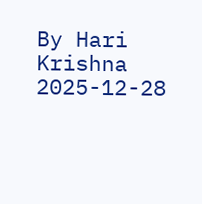By Hari Krishna 2025-12-28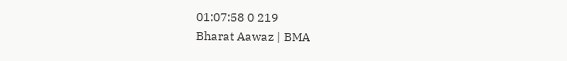01:07:58 0 219
Bharat Aawaz | BMA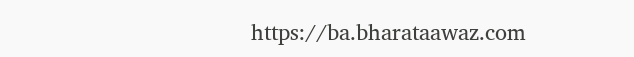https://ba.bharataawaz.com